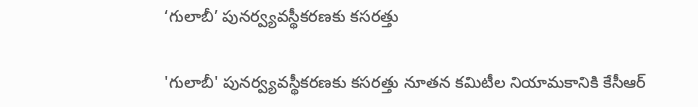‘గులాబీ’ పునర్వ్యవస్థీకరణకు కసరత్తు

'గులాబీ' పునర్వ్యవస్థీకరణకు కసరత్తు నూతన కమిటీల నియామకానికి కేసీఆర్‌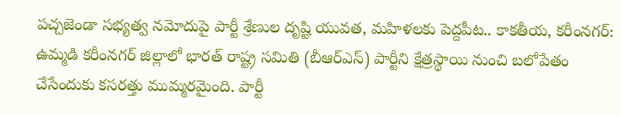పచ్చజెండా సభ్యత్వ నమోదుపై పార్టీ శ్రేణుల దృష్టి యువత, మహిళలకు పెద్దపీట.. కాకతీయ, కరీంనగర్: ఉమ్మడి కరీంనగర్ జిల్లాలో భారత్ రాష్ట్ర సమితి (బీఆర్ఎస్) పార్టీని క్షేత్రస్థాయి నుంచి బలోపేతం చేసేందుకు కసరత్తు ముమ్మరమైంది. పార్టీ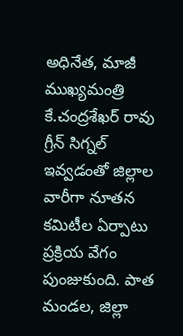అధినేత, మాజీ ముఖ్యమంత్రి కే.చంద్రశేఖర్ రావు గ్రీన్ సిగ్నల్ ఇవ్వడంతో జిల్లాల వారీగా నూతన కమిటీల ఏర్పాటు ప్రక్రియ వేగం పుంజుకుంది. పాత మండల, జిల్లా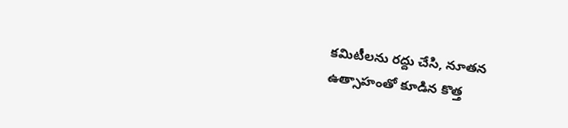కమిటీలను రద్దు చేసి, నూతన ఉత్సాహంతో కూడిన కొత్త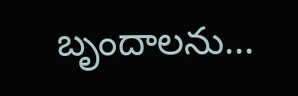బృందాలను...